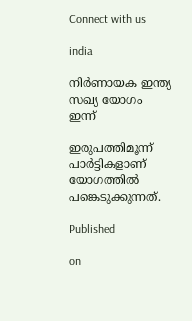Connect with us

india

നിര്‍ണായക ഇന്ത്യ സഖ്യ യോഗം ഇന്ന്

ഇരുപത്തിമൂന്ന് പാര്‍ട്ടികളാണ് യോഗത്തില്‍ പങ്കെടുക്കുന്നത്.

Published

on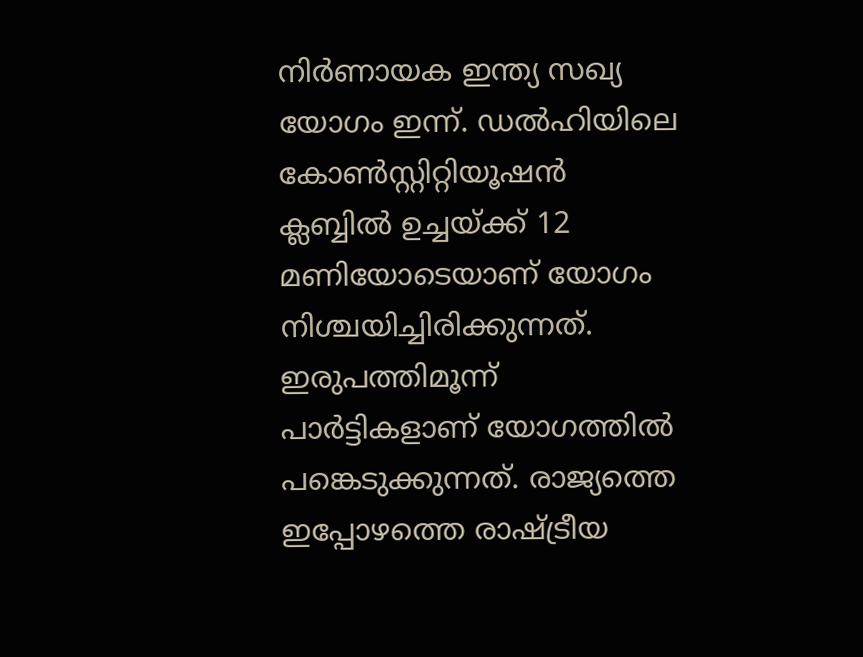നിര്‍ണായക ഇന്ത്യ സഖ്യ യോഗം ഇന്ന്. ഡല്‍ഹിയിലെ കോണ്‍സ്റ്റിറ്റിയൂഷന്‍ ക്ലബ്ബില്‍ ഉച്ചയ്ക്ക് 12 മണിയോടെയാണ് യോഗം നിശ്ചയിച്ചിരിക്കുന്നത്. ഇരുപത്തിമൂന്ന് പാര്‍ട്ടികളാണ് യോഗത്തില്‍ പങ്കെടുക്കുന്നത്. രാജ്യത്തെ ഇപ്പോഴത്തെ രാഷ്ട്രീയ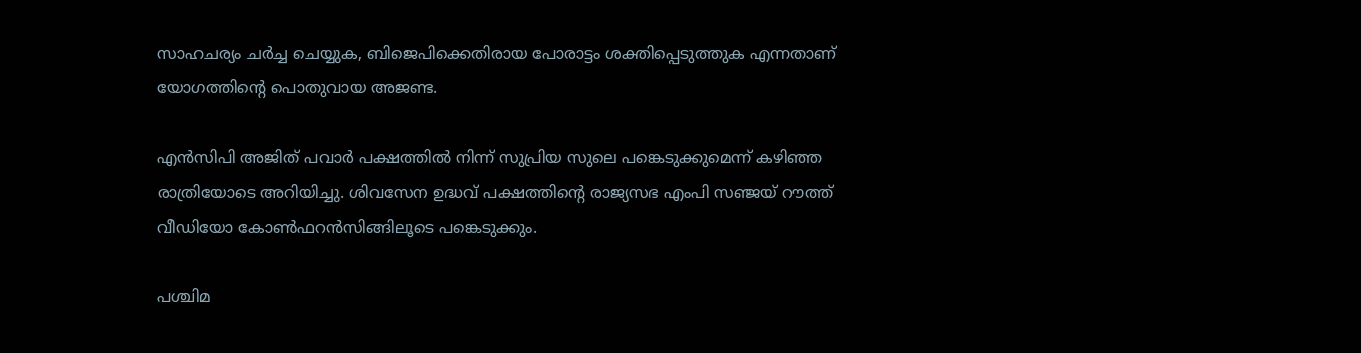സാഹചര്യം ചര്‍ച്ച ചെയ്യുക, ബിജെപിക്കെതിരായ പോരാട്ടം ശക്തിപ്പെടുത്തുക എന്നതാണ് യോഗത്തിന്റെ പൊതുവായ അജണ്ട.

എന്‍സിപി അജിത് പവാര്‍ പക്ഷത്തില്‍ നിന്ന് സുപ്രിയ സുലെ പങ്കെടുക്കുമെന്ന് കഴിഞ്ഞ രാത്രിയോടെ അറിയിച്ചു. ശിവസേന ഉദ്ധവ് പക്ഷത്തിന്റെ രാജ്യസഭ എംപി സഞ്ജയ് റൗത്ത് വീഡിയോ കോണ്‍ഫറന്‍സിങ്ങിലൂടെ പങ്കെടുക്കും.

പശ്ചിമ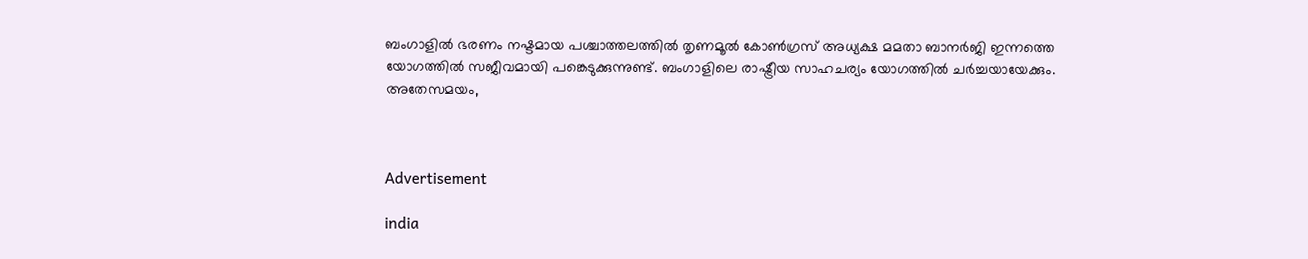ബംഗാളില്‍ ഭരണം നഷ്ടമായ പശ്ചാത്തലത്തില്‍ തൃണമൂല്‍ കോണ്‍ഗ്രസ് അധ്യക്ഷ മമതാ ബാനര്‍ജി ഇന്നത്തെ യോഗത്തില്‍ സജീവമായി പങ്കെടുക്കുന്നുണ്ട്. ബംഗാളിലെ രാഷ്ട്രീയ സാഹചര്യം യോഗത്തില്‍ ചര്‍ച്ചയായേക്കും. അതേസമയം,



Advertisement

india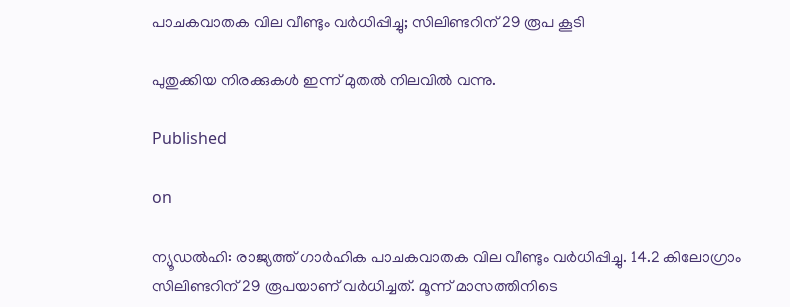പാചകവാതക വില വീണ്ടും വര്‍ധിപ്പിച്ചു; സിലിണ്ടറിന് 29 രൂപ കൂടി

പുതുക്കിയ നിരക്കുകള്‍ ഇന്ന് മുതല്‍ നിലവില്‍ വന്നു.

Published

on

ന്യൂഡല്‍ഹി: രാജ്യത്ത് ഗാര്‍ഹിക പാചകവാതക വില വീണ്ടും വര്‍ധിപ്പിച്ചു. 14.2 കിലോഗ്രാം സിലിണ്ടറിന് 29 രൂപയാണ് വര്‍ധിച്ചത്. മൂന്ന് മാസത്തിനിടെ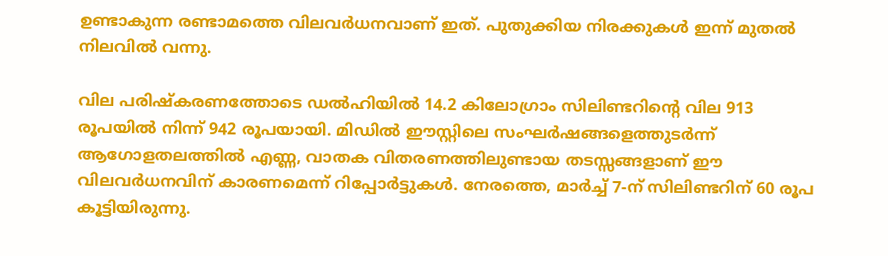ഉണ്ടാകുന്ന രണ്ടാമത്തെ വിലവര്‍ധനവാണ് ഇത്. പുതുക്കിയ നിരക്കുകള്‍ ഇന്ന് മുതല്‍ നിലവില്‍ വന്നു.

വില പരിഷ്‌കരണത്തോടെ ഡല്‍ഹിയില്‍ 14.2 കിലോഗ്രാം സിലിണ്ടറിന്റെ വില 913 രൂപയില്‍ നിന്ന് 942 രൂപയായി. മിഡില്‍ ഈസ്റ്റിലെ സംഘര്‍ഷങ്ങളെത്തുടര്‍ന്ന് ആഗോളതലത്തില്‍ എണ്ണ, വാതക വിതരണത്തിലുണ്ടായ തടസ്സങ്ങളാണ് ഈ വിലവര്‍ധനവിന് കാരണമെന്ന് റിപ്പോര്‍ട്ടുകള്‍. നേരത്തെ, മാര്‍ച്ച് 7-ന് സിലിണ്ടറിന് 60 രൂപ കൂട്ടിയിരുന്നു.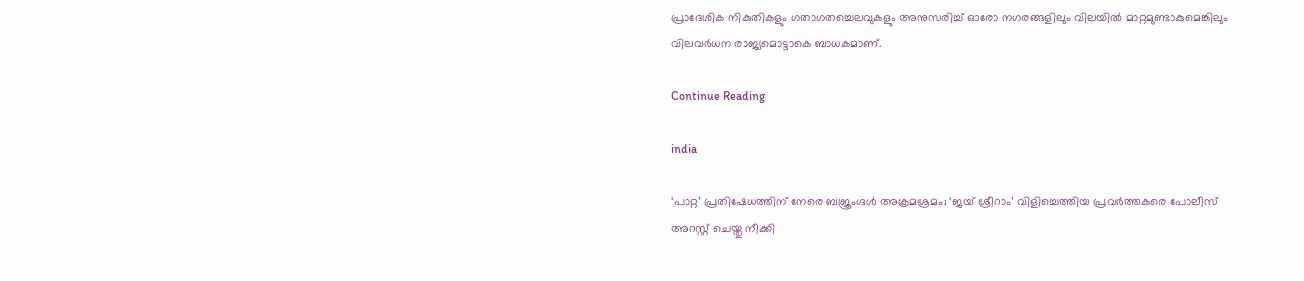പ്രാദേശിക നികുതികളും ഗതാഗതച്ചെലവുകളും അനുസരിച്ച് ഓരോ നഗരങ്ങളിലും വിലയില്‍ മാറ്റമുണ്ടാകുമെങ്കിലും വിലവര്‍ധന രാജ്യമൊട്ടാകെ ബാധകമാണ്.

Continue Reading

india

‘പാറ്റ’ പ്രതിഷേധത്തിന് നേരെ ബജ്രംഗ്ദള്‍ അക്രമശ്രമം; ‘ജയ് ശ്രീറാം’ വിളിച്ചെത്തിയ പ്രവര്‍ത്തകരെ പോലീസ് അറസ്റ്റ് ചെയ്തു നീക്കി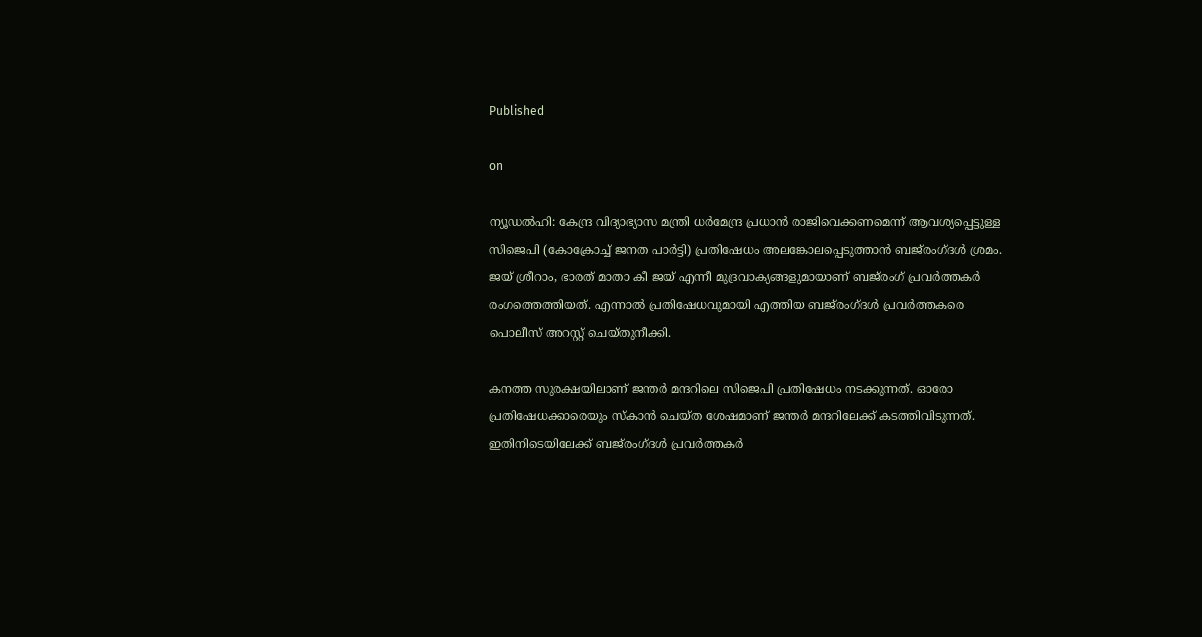Published

on

ന്യൂഡല്‍ഹി: കേന്ദ്ര വിദ്യാഭ്യാസ മന്ത്രി ധര്‍മേന്ദ്ര പ്രധാന്‍ രാജിവെക്കണമെന്ന് ആവശ്യപ്പെട്ടുള്ള സിജെപി (കോക്രോച്ച് ജനത പാര്‍ട്ടി) പ്രതിഷേധം അലങ്കോലപ്പെടുത്താന്‍ ബജ്‌രംഗ്ദള്‍ ശ്രമം. ജയ് ശ്രീറാം, ഭാരത് മാതാ കീ ജയ് എന്നീ മുദ്രവാക്യങ്ങളുമായാണ് ബജ്‌രംഗ് പ്രവര്‍ത്തകര്‍ രംഗത്തെത്തിയത്. എന്നാല്‍ പ്രതിഷേധവുമായി എത്തിയ ബജ്‌രംഗ്ദള്‍ പ്രവര്‍ത്തകരെ പൊലീസ് അറസ്റ്റ് ചെയ്തുനീക്കി.

കനത്ത സുരക്ഷയിലാണ് ജന്തര്‍ മന്ദറിലെ സിജെപി പ്രതിഷേധം നടക്കുന്നത്. ഓരോ പ്രതിഷേധക്കാരെയും സ്‌കാന്‍ ചെയ്ത ശേഷമാണ് ജന്തര്‍ മന്ദറിലേക്ക് കടത്തിവിടുന്നത്. ഇതിനിടെയിലേക്ക് ബജ്‌രംഗ്ദള്‍ പ്രവര്‍ത്തകര്‍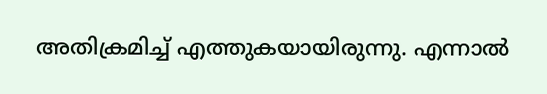അതിക്രമിച്ച് എത്തുകയായിരുന്നു. എന്നാല്‍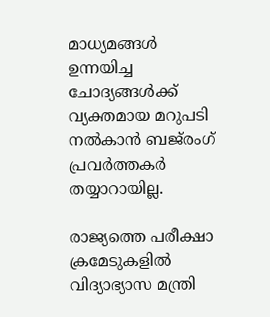മാധ്യമങ്ങള്‍ ഉന്നയിച്ച ചോദ്യങ്ങള്‍ക്ക് വ്യക്തമായ മറുപടി നല്‍കാന്‍ ബജ്‌രംഗ് പ്രവര്‍ത്തകര്‍ തയ്യാറായില്ല.

രാജ്യത്തെ പരീക്ഷാ ക്രമേടുകളില്‍ വിദ്യാഭ്യാസ മന്ത്രി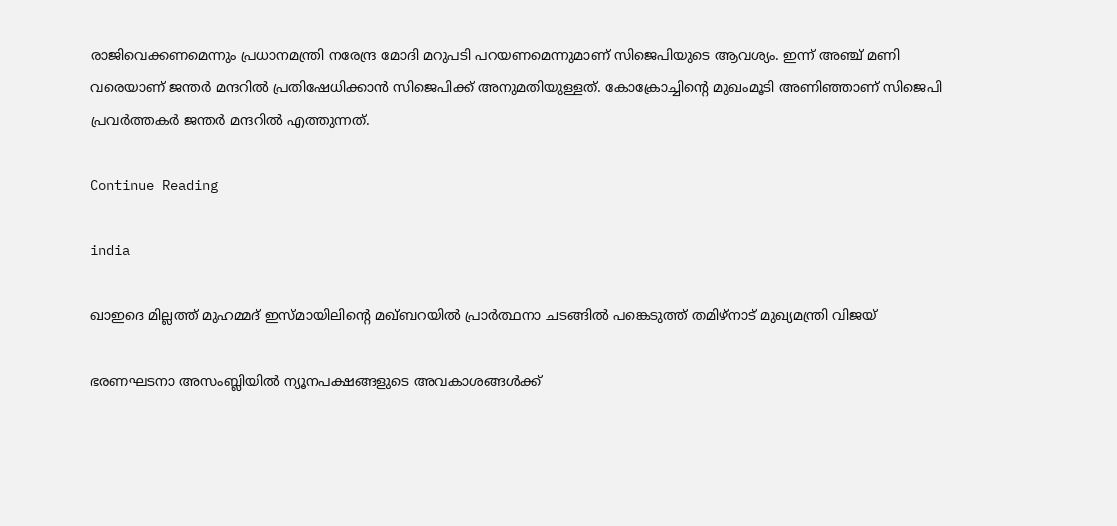രാജിവെക്കണമെന്നും പ്രധാനമന്ത്രി നരേന്ദ്ര മോദി മറുപടി പറയണമെന്നുമാണ് സിജെപിയുടെ ആവശ്യം. ഇന്ന് അഞ്ച് മണി വരെയാണ് ജന്തര്‍ മന്ദറില്‍ പ്രതിഷേധിക്കാന്‍ സിജെപിക്ക് അനുമതിയുള്ളത്. കോക്രോച്ചിന്റെ മുഖംമൂടി അണിഞ്ഞാണ് സിജെപി പ്രവര്‍ത്തകര്‍ ജന്തര്‍ മന്ദറില്‍ എത്തുന്നത്.

Continue Reading

india

ഖാഇദെ മില്ലത്ത് മുഹമ്മദ് ഇസ്മായിലിന്റെ മഖ്ബറയില്‍ പ്രാര്‍ത്ഥനാ ചടങ്ങില്‍ പങ്കെടുത്ത് തമിഴ്നാട് മുഖ്യമന്ത്രി വിജയ്

ഭരണഘടനാ അസംബ്ലിയില്‍ ന്യൂനപക്ഷങ്ങളുടെ അവകാശങ്ങള്‍ക്ക്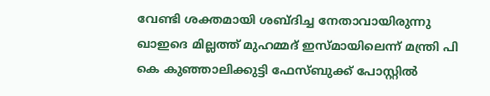വേണ്ടി ശക്തമായി ശബ്ദിച്ച നേതാവായിരുന്നു ഖാഇദെ മില്ലത്ത് മുഹമ്മദ് ഇസ്മായിലെന്ന് മന്ത്രി പി കെ കുഞ്ഞാലിക്കുട്ടി ഫേസ്ബുക്ക് പോസ്റ്റില്‍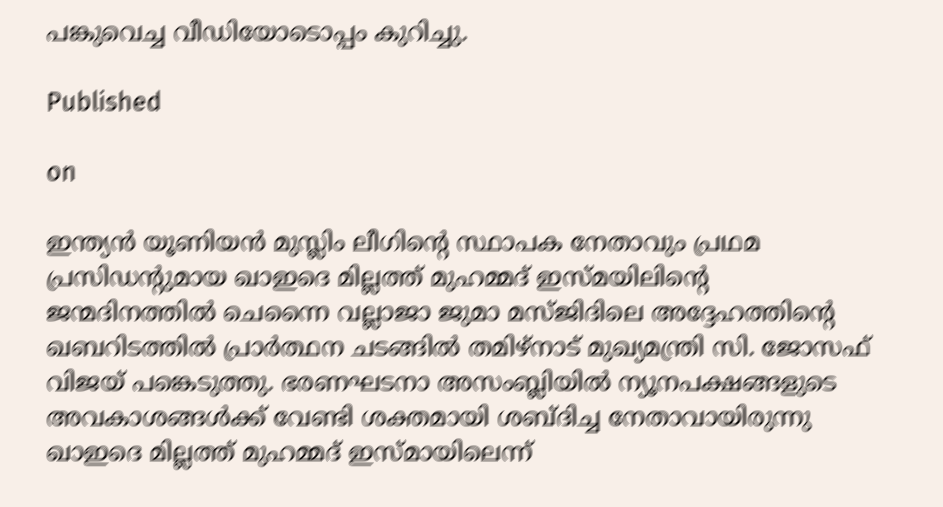പങ്കുവെച്ച വീഡിയോടൊപ്പം കുറിച്ചു.

Published

on

ഇന്ത്യന്‍ യൂണിയന്‍ മുസ്ലിം ലീഗിന്റെ സ്ഥാപക നേതാവും പ്രഥമ പ്രസിഡന്റുമായ ഖാഇദെ മില്ലത്ത് മുഹമ്മദ് ഇസ്മയിലിന്റെ ജന്മദിനത്തില്‍ ചെന്നൈ വല്ലാജാ ജുമാ മസ്ജിദിലെ അദ്ദേഹത്തിന്റെ ഖബറിടത്തില്‍ പ്രാര്‍ത്ഥന ചടങ്ങില്‍ തമിഴ്നാട് മുഖ്യമന്ത്രി സി. ജോസഫ് വിജയ് പങ്കെടുത്തു. ഭരണഘടനാ അസംബ്ലിയില്‍ ന്യൂനപക്ഷങ്ങളുടെ അവകാശങ്ങള്‍ക്ക് വേണ്ടി ശക്തമായി ശബ്ദിച്ച നേതാവായിരുന്നു ഖാഇദെ മില്ലത്ത് മുഹമ്മദ് ഇസ്മായിലെന്ന്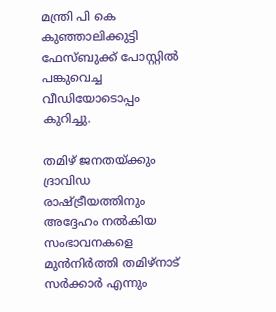മന്ത്രി പി കെ കുഞ്ഞാലിക്കുട്ടി ഫേസ്ബുക്ക് പോസ്റ്റില്‍ പങ്കുവെച്ച വീഡിയോടൊപ്പം കുറിച്ചു.

തമിഴ് ജനതയ്ക്കും ദ്രാവിഡ രാഷ്ട്രീയത്തിനും അദ്ദേഹം നല്‍കിയ സംഭാവനകളെ മുന്‍നിര്‍ത്തി തമിഴ്നാട് സര്‍ക്കാര്‍ എന്നും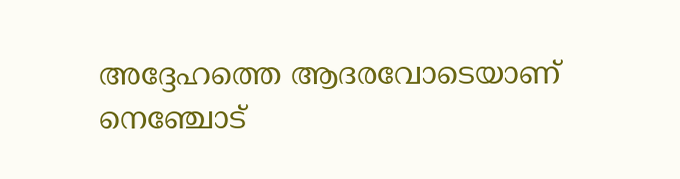അദ്ദേഹത്തെ ആദരവോടെയാണ് നെഞ്ചോട്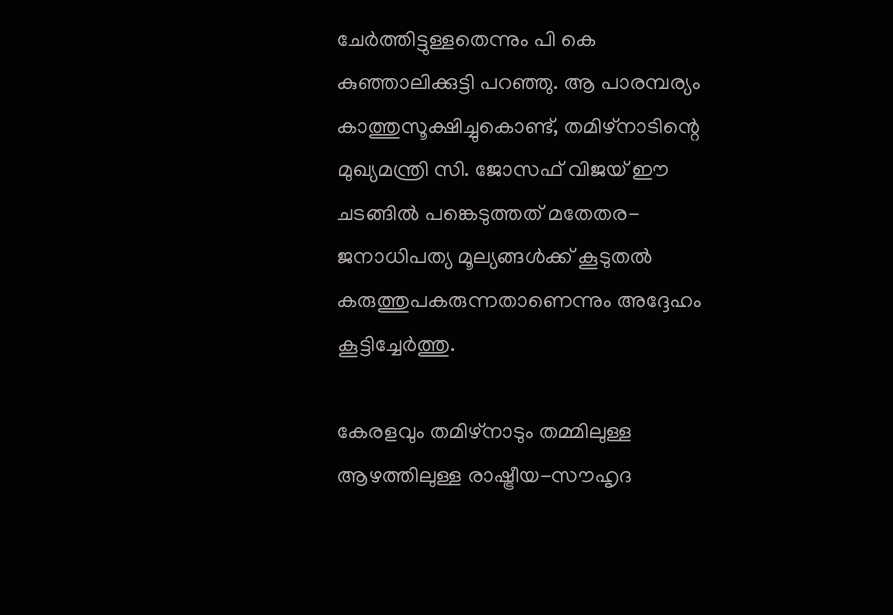ചേര്‍ത്തിട്ടുള്ളതെന്നും പി കെ കുഞ്ഞാലിക്കുട്ടി പറഞ്ഞു. ആ പാരമ്പര്യം കാത്തുസൂക്ഷിച്ചുകൊണ്ട്, തമിഴ്നാടിന്റെ മുഖ്യമന്ത്രി സി. ജോസഫ് വിജയ് ഈ ചടങ്ങില്‍ പങ്കെടുത്തത് മതേതര-ജനാധിപത്യ മൂല്യങ്ങള്‍ക്ക് കൂടുതല്‍ കരുത്തുപകരുന്നതാണെന്നും അദ്ദേഹം കൂട്ടിച്ചേര്‍ത്തു.

കേരളവും തമിഴ്നാടും തമ്മിലുള്ള ആഴത്തിലുള്ള രാഷ്ട്രീയ-സൗഹൃദ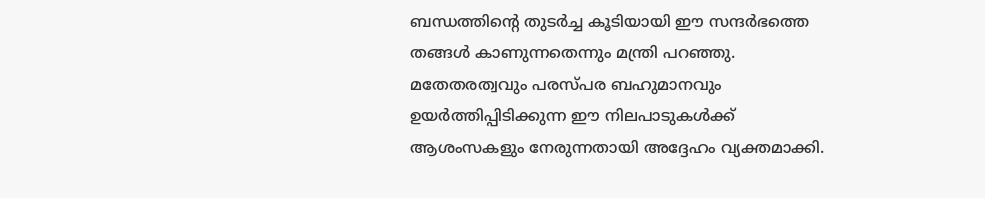ബന്ധത്തിന്റെ തുടര്‍ച്ച കൂടിയായി ഈ സന്ദര്‍ഭത്തെ തങ്ങള്‍ കാണുന്നതെന്നും മന്ത്രി പറഞ്ഞു. മതേതരത്വവും പരസ്പര ബഹുമാനവും ഉയര്‍ത്തിപ്പിടിക്കുന്ന ഈ നിലപാടുകള്‍ക്ക് ആശംസകളും നേരുന്നതായി അദ്ദേഹം വ്യക്തമാക്കി.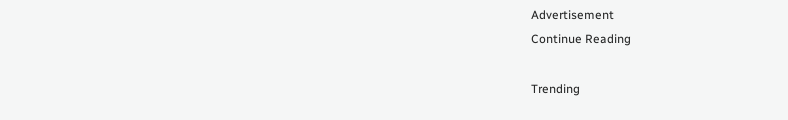Advertisement
Continue Reading

Trending